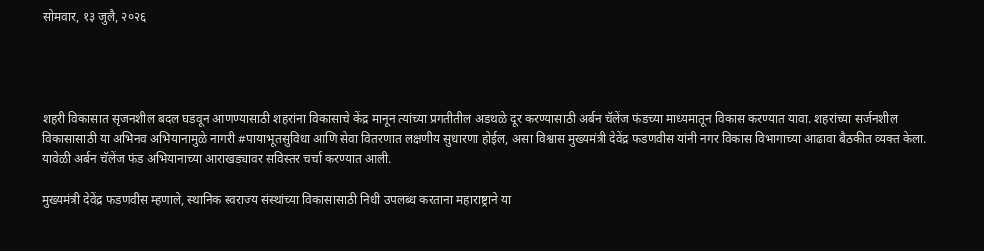सोमवार, १३ जुलै, २०२६




शहरी विकासात सृजनशील बदल घडवून आणण्यासाठी शहरांना विकासाचे केंद्र मानून त्यांच्या प्रगतीतील अडथळे दूर करण्यासाठी अर्बन चॅलेंज फंडच्या माध्यमातून विकास करण्यात यावा. शहरांच्या सर्जनशील विकासासाठी या अभिनव अभियानामुळे नागरी #पायाभूतसुविधा आणि सेवा वितरणात लक्षणीय सुधारणा होईल, असा विश्वास मुख्यमंत्री देवेंद्र फडणवीस यांनी नगर विकास विभागाच्या आढावा बैठकीत व्यक्त केला. यावेळी अर्बन चॅलेंज फंड अभियानाच्या आराखड्यावर सविस्तर चर्चा करण्यात आली.

मुख्यमंत्री देवेंद्र फडणवीस म्हणाले, स्थानिक स्वराज्य संस्थांच्या विकासासाठी निधी उपलब्ध करताना महाराष्ट्राने या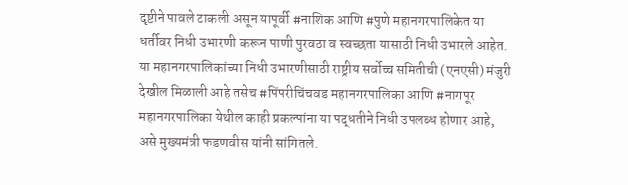दृष्टीने पावले टाकली असून यापूर्वी #नाशिक आणि #पुणे महानगरपालिकेत या धर्तीवर निधी उभारणी करून पाणी पुरवठा व स्वच्छता यासाठी निधी उभारले आहेत. या महानगरपालिकांच्या निधी उभारणीसाठी राष्ट्रीय सर्वोच्च समितीची (एनएसी) मंजुरी देखील मिळाली आहे तसेच #पिंपरीचिंचवड महानगरपालिका आणि #नागपूर महानगरपालिका येथील काही प्रकल्पांना या पद्धतीने निधी उपलब्ध होणार आहे, असे मुख्यमंत्री फडणवीस यांनी सांगितले.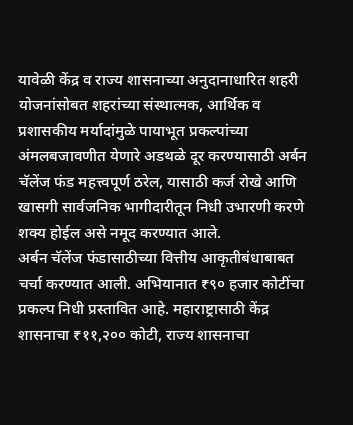यावेळी केंद्र व राज्य शासनाच्या अनुदानाधारित शहरी योजनांसोबत शहरांच्या संस्थात्मक, आर्थिक व प्रशासकीय मर्यादांमुळे पायाभूत प्रकल्पांच्या अंमलबजावणीत येणारे अडथळे दूर करण्यासाठी अर्बन चॅलेंज फंड महत्त्वपूर्ण ठरेल, यासाठी कर्ज रोखे आणि खासगी सार्वजनिक भागीदारीतून निधी उभारणी करणे शक्य होईल असे नमूद करण्यात आले.
अर्बन चॅलेंज फंडासाठीच्या वित्तीय आकृतीबंधाबाबत चर्चा करण्यात आली. अभियानात ₹९० हजार कोटींचा प्रकल्प निधी प्रस्तावित आहे. महाराष्ट्रासाठी केंद्र शासनाचा ₹११,२०० कोटी, राज्य शासनाचा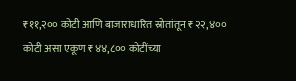₹११,२०० कोटी आणि बाजाराधारित स्रोतांतून ₹२२,४०० कोटी असा एकूण ₹४४,८०० कोटींच्या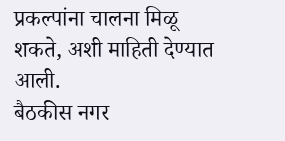प्रकल्पांना चालना मिळू शकते, अशी माहिती देण्यात आली.
बैठकीस नगर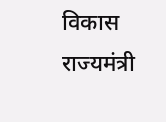विकास राज्यमंत्री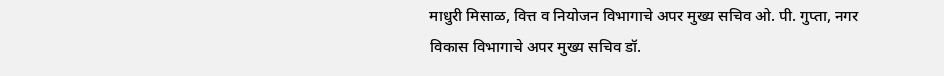माधुरी मिसाळ, वित्त व नियोजन विभागाचे अपर मुख्य सचिव ओ. पी. गुप्ता, नगर विकास विभागाचे अपर मुख्य सचिव डॉ.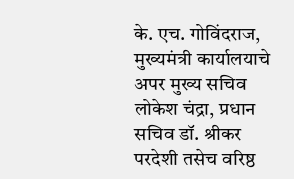के. एच. गोविंदराज, मुख्यमंत्री कार्यालयाचे अपर मुख्य सचिव लोकेश चंद्रा, प्रधान सचिव डॉ. श्रीकर परदेशी तसेच वरिष्ठ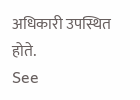अधिकारी उपस्थित होते.
See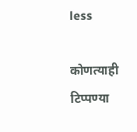less

कोणत्याही टिप्पण्‍या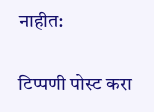नाहीत:

टिप्पणी पोस्ट करा